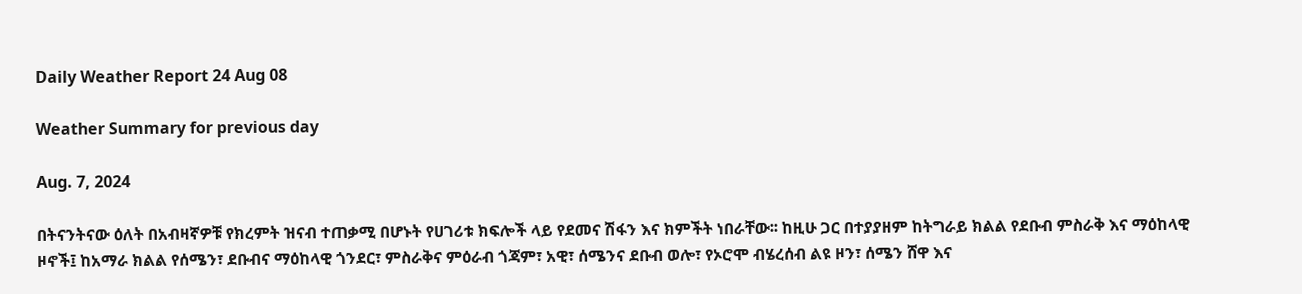Daily Weather Report 24 Aug 08

Weather Summary for previous day

Aug. 7, 2024

በትናንትናው ዕለት በአብዛኛዎቹ የክረምት ዝናብ ተጠቃሚ በሆኑት የሀገሪቱ ክፍሎች ላይ የደመና ሽፋን እና ክምችት ነበራቸው፡፡ ከዚሁ ጋር በተያያዘም ከትግራይ ክልል የደቡብ ምስራቅ እና ማዕከላዊ ዞኖች፤ ከአማራ ክልል የሰሜን፣ ደቡብና ማዕከላዊ ጎንደር፣ ምስራቅና ምዕራብ ጎጃም፣ አዊ፣ ሰሜንና ደቡብ ወሎ፣ የኦሮሞ ብሄረሰብ ልዩ ዞን፣ ሰሜን ሸዋ እና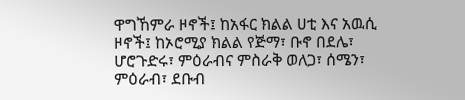ዋግኸምራ ዞኖች፤ ከአፋር ክልል ሀቲ እና አዉሲ ዞኖች፤ ከኦሮሚያ ክልል የጅማ፣ ቡኖ በደሌ፣ ሆሮጉድሩ፣ ምዕራብና ምስራቅ ወለጋ፣ ሰሜን፣ ምዕራብ፣ ደቡብ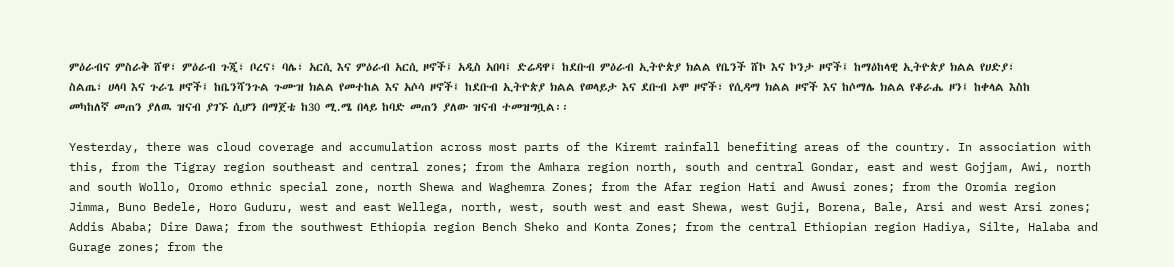ምዕራብና ምስራቅ ሸዋ፣ ምዕራብ ጉጂ፣ ቦረና፣ ባሌ፣ አርሲ እና ምዕራብ አርሲ ዞኖች፤ አዲስ አበባ፤ ድሬዳዋ፤ ከደቡብ ምዕራብ ኢትዮጵያ ክልል የቤንች ሸኮ እና ኮንታ ዞኖች፤ ከማዕከላዊ ኢትዮጵያ ክልል የሀድያ፣ ስልጤ፣ ሀላባ እና ጉራጌ ዞኖች፤ ከቤንሻንጉል ጉሙዝ ክልል የመተከል እና አሶሳ ዞኖች፤ ከደቡብ ኢትዮጵያ ክልል የወላይታ እና ደቡብ ኦሞ ዞኖች፣ የሲዳማ ክልል ዞኖች እና ከሶማሌ ክልል የቆራሔ ዞን፤ ከቀላል እስከ መካከለኛ መጠን ያለዉ ዝናብ ያገኙ ሲሆን በማጀቴ ከ30 ሚ.ሜ በላይ ከባድ መጠን ያለው ዝናብ ተመዝግቧል፡፡

Yesterday, there was cloud coverage and accumulation across most parts of the Kiremt rainfall benefiting areas of the country. In association with this, from the Tigray region southeast and central zones; from the Amhara region north, south and central Gondar, east and west Gojjam, Awi, north and south Wollo, Oromo ethnic special zone, north Shewa and Waghemra Zones; from the Afar region Hati and Awusi zones; from the Oromia region Jimma, Buno Bedele, Horo Guduru, west and east Wellega, north, west, south west and east Shewa, west Guji, Borena, Bale, Arsi and west Arsi zones; Addis Ababa; Dire Dawa; from the southwest Ethiopia region Bench Sheko and Konta Zones; from the central Ethiopian region Hadiya, Silte, Halaba and Gurage zones; from the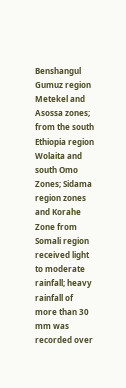Benshangul Gumuz region Metekel and Asossa zones; from the south Ethiopia region Wolaita and south Omo Zones; Sidama region zones and Korahe Zone from Somali region received light to moderate rainfall; heavy rainfall of more than 30 mm was recorded over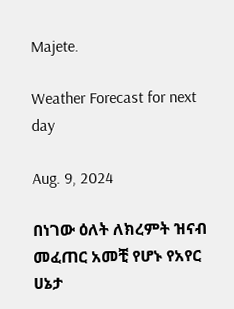Majete.

Weather Forecast for next day

Aug. 9, 2024

በነገው ዕለት ለክረምት ዝናብ መፈጠር አመቺ የሆኑ የአየር ሀኔታ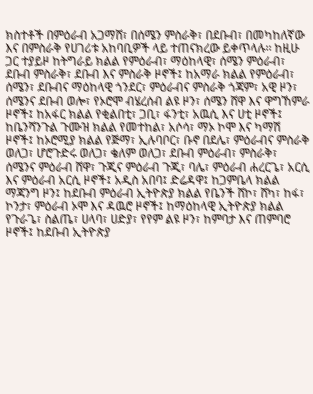ክስተቶች በምዕራብ አጋማሸ፣ በሰሜን ምስራቅ፣ በደቡብ፣ በመካከለኛው እና በምስራቅ የሀገሪቱ አከባቢዎች ላይ ተጠናክረው ይቀጥላሉ፡፡ ከዚሁ ጋር ተያይዞ ከትግራይ ክልል የምዕራብ፣ ማዕከላዊ፣ ሰሜን ምዕራብ፣ ደቡብ ምስራቅ፣ ደቡብ እና ምስራቅ ዞኖች፤ ከአማራ ክልል የምዕራብ፣ ሰሜን፣ ደቡብና ማዕከላዊ ጎንደር፣ ምዕራብና ምስራቅ ጎጃም፣ አዊ ዞን፣ ሰሜንና ደቡብ ወሎ፣ የኦሮሞ ብሄረሰብ ልዩ ዞን፣ ሰሜን ሸዋ እና ዋግኸምራ ዞኖች፤ ከአፋር ክልል የቂልበቲ፣ ጋቢ፣ ፋንቲ፣ አዉሲ እና ሀቲ ዞኖች፤ ከቤንሻንጉል ጉሙዝ ክልል የመተከል፣ አሶሳ፣ ማኦ ኮሞ እና ካማሽ ዞኖች፤ ከኦሮሚያ ክልል የጅማ፣ ኢሉባቦር፣ ቡኖ በደሌ፣ ምዕራብና ምስራቅ ወለጋ፣ ሆሮጉድሩ ወለጋ፣ ቄለም ወለጋ፣ ደቡብ ምዕራብ፣ ምስራቅ፣ ሰሜንና ምዕራብ ሸዋ፣ ጉጂና ምዕራብ ጉጂ፣ ባሌ፣ ምዕራብ ሐረርጌ፣ አርሲ እና ምዕራብ አርሲ ዞኖች፤ አዲስ አበባ፤ ድሬዳዋ፤ ከጋምቤላ ክልል ማጃንግ ዞን፤ ከደቡብ ምዕራብ ኢትዮጵያ ክልል የቤንች ሸኮ፣ ሸካ፣ ከፋ፣ ኮንታ፣ ምዕራብ ኦሞ እና ዳዉሮ ዞኖች፤ ከማዕከላዊ ኢትዮጵያ ክልል የጉራጌ፣ ስልጤ፣ ሀላባ፣ ሀድያ፣ የየም ልዩ ዞን፣ ከምባታ እና ጠምባሮ ዞኖች፤ ከደቡብ ኢትዮጵያ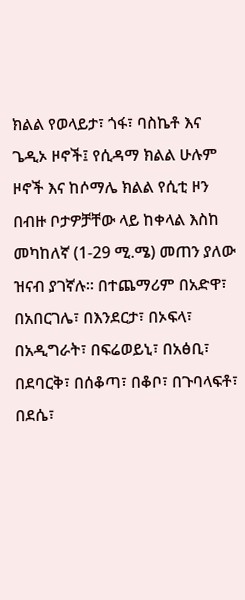ክልል የወላይታ፣ ጎፋ፣ ባስኬቶ እና ጌዲኦ ዞኖች፤ የሲዳማ ክልል ሁሉም ዞኖች እና ከሶማሌ ክልል የሲቲ ዞን በብዙ ቦታዎቻቸው ላይ ከቀላል እስከ መካከለኛ (1-29 ሚ.ሜ) መጠን ያለው ዝናብ ያገኛሉ፡፡ በተጨማሪም በአድዋ፣ በአበርገሌ፣ በእንደርታ፣ በኦፍላ፣ በአዲግራት፣ በፍሬወይኒ፣ በአፅቢ፣ በደባርቅ፣ በሰቆጣ፣ በቆቦ፣ በጉባላፍቶ፣ በደሴ፣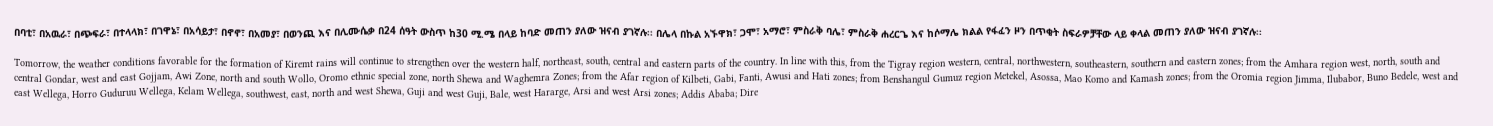በባቲ፣ በአዉራ፣ በጭፍራ፣ በተላላክ፣ በገዋኔ፣ በአሳይታ፣ በኖኖ፣ በአመያ፣ በወንጪ እና በሊሙሴቃ በ24 ሰዓት ውስጥ ከ30 ሚ.ሜ በላይ ከባድ መጠን ያለው ዝናብ ያገኛሉ፡፡ በሌላ በኩል አኙዋክ፣ ጋሞ፣ አማሮ፣ ምስራቅ ባሌ፣ ምስራቅ ሐረርጌ እና ከሶማሌ ክልል የፋፈን ዞን በጥቂት ስፍራዎቻቸው ላይ ቀላል መጠን ያለው ዝናብ ያገኛሉ፡፡

Tomorrow, the weather conditions favorable for the formation of Kiremt rains will continue to strengthen over the western half, northeast, south, central and eastern parts of the country. In line with this, from the Tigray region western, central, northwestern, southeastern, southern and eastern zones; from the Amhara region west, north, south and central Gondar, west and east Gojjam, Awi Zone, north and south Wollo, Oromo ethnic special zone, north Shewa and Waghemra Zones; from the Afar region of Kilbeti, Gabi, Fanti, Awusi and Hati zones; from Benshangul Gumuz region Metekel, Asossa, Mao Komo and Kamash zones; from the Oromia region Jimma, Ilubabor, Buno Bedele, west and east Wellega, Horro Guduruu Wellega, Kelam Wellega, southwest, east, north and west Shewa, Guji and west Guji, Bale, west Hararge, Arsi and west Arsi zones; Addis Ababa; Dire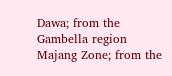Dawa; from the Gambella region Majang Zone; from the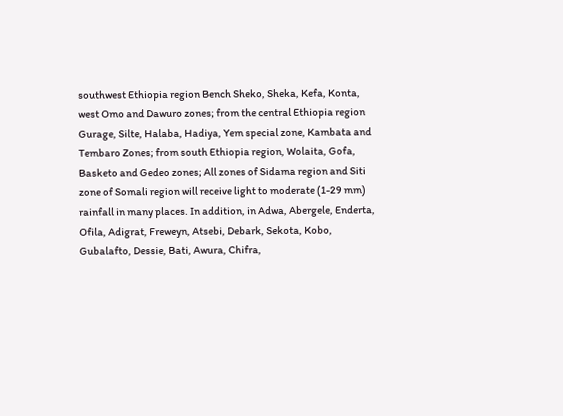southwest Ethiopia region Bench Sheko, Sheka, Kefa, Konta, west Omo and Dawuro zones; from the central Ethiopia region Gurage, Silte, Halaba, Hadiya, Yem special zone, Kambata and Tembaro Zones; from south Ethiopia region, Wolaita, Gofa, Basketo and Gedeo zones; All zones of Sidama region and Siti zone of Somali region will receive light to moderate (1-29 mm) rainfall in many places. In addition, in Adwa, Abergele, Enderta, Ofila, Adigrat, Freweyn, Atsebi, Debark, Sekota, Kobo, Gubalafto, Dessie, Bati, Awura, Chifra,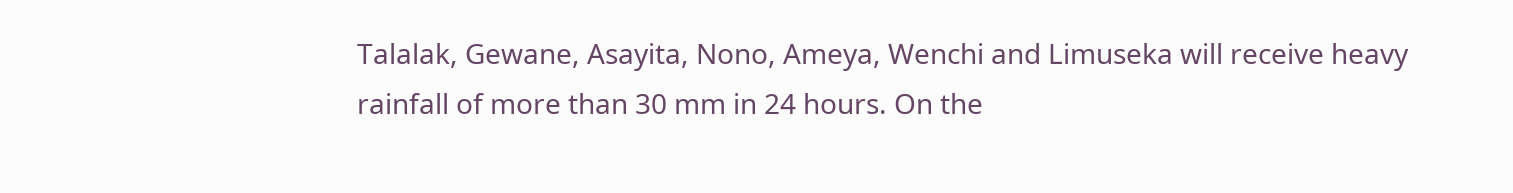Talalak, Gewane, Asayita, Nono, Ameya, Wenchi and Limuseka will receive heavy rainfall of more than 30 mm in 24 hours. On the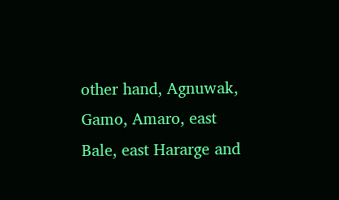other hand, Agnuwak, Gamo, Amaro, east Bale, east Hararge and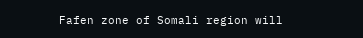Fafen zone of Somali region will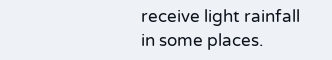receive light rainfall in some places.